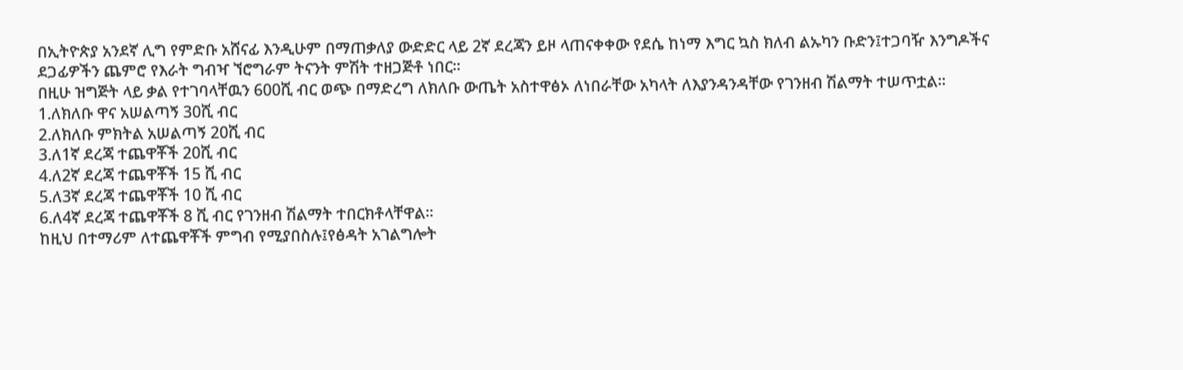በኢትዮጵያ አንደኛ ሊግ የምድቡ አሸናፊ እንዲሁም በማጠቃለያ ውድድር ላይ 2ኛ ደረጃን ይዞ ላጠናቀቀው የደሴ ከነማ እግር ኳስ ክለብ ልኡካን ቡድን፤ተጋባዥ እንግዶችና ደጋፊዎችን ጨምሮ የእራት ግብዣ ኘሮግራም ትናንት ምሽት ተዘጋጅቶ ነበር፡፡
በዚሁ ዝግጅት ላይ ቃል የተገባላቸዉን 600ሺ ብር ወጭ በማድረግ ለክለቡ ውጤት አስተዋፅኦ ለነበራቸው አካላት ለእያንዳንዳቸው የገንዘብ ሽልማት ተሠጥቷል፡፡
1.ለክለቡ ዋና አሠልጣኝ 30ሺ ብር
2.ለክለቡ ምክትል አሠልጣኝ 20ሺ ብር
3.ለ1ኛ ደረጃ ተጨዋቾች 20ሺ ብር
4.ለ2ኛ ደረጃ ተጨዋቾች 15 ሺ ብር
5.ለ3ኛ ደረጃ ተጨዋቾች 10 ሺ ብር
6.ለ4ኛ ደረጃ ተጨዋቾች 8 ሺ ብር የገንዘብ ሽልማት ተበርክቶላቸዋል፡፡
ከዚህ በተማሪም ለተጨዋቾች ምግብ የሚያበስሉ፤የፅዳት አገልግሎት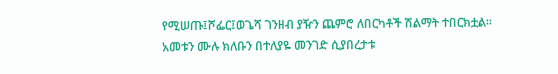የሚሠጡ፤ሾፌር፤ወጌሻ ገንዘብ ያዥን ጨምሮ ለበርካቶች ሽልማት ተበርክቷል፡፡
አመቱን ሙሉ ክለቡን በተለያዬ መንገድ ሲያበረታቱ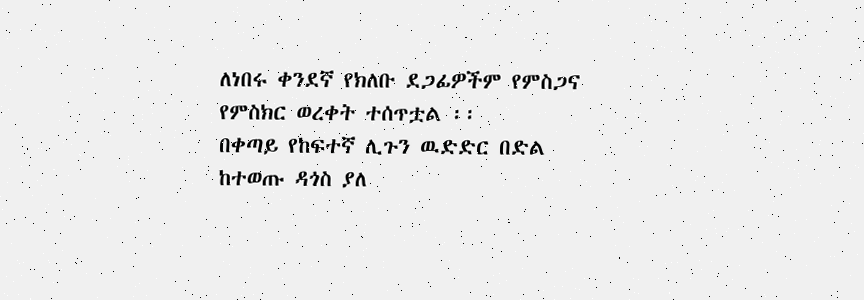ለነበሩ ቀንደኛ የክለቡ ደጋፊዎችም የምስጋና የምስክር ወረቀት ተሰጥቷል ፡፡
በቀጣይ የከፍተኛ ሊጉን ዉድድር በድል ከተወጡ ዳጎስ ያለ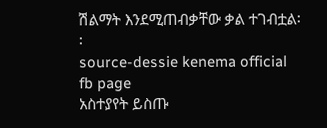ሽልማት እንደሚጠብቃቸው ቃል ተገብቷል፡፡
source-dessie kenema official fb page
አስተያየት ይስጡ